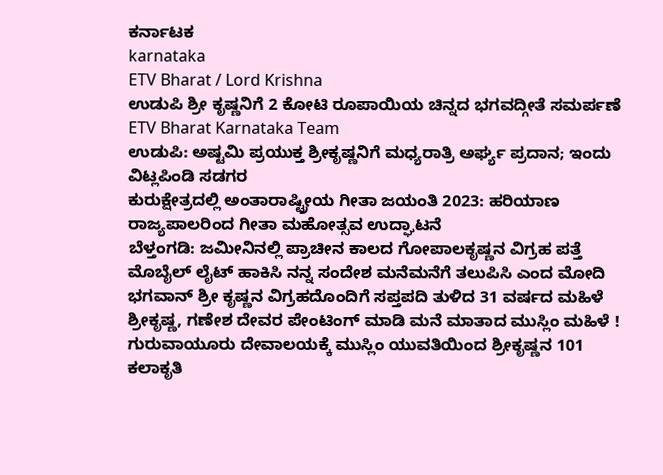ಕರ್ನಾಟಕ
karnataka
ETV Bharat / Lord Krishna
ಉಡುಪಿ ಶ್ರೀ ಕೃಷ್ಣನಿಗೆ 2 ಕೋಟಿ ರೂಪಾಯಿಯ ಚಿನ್ನದ ಭಗವದ್ಗೀತೆ ಸಮರ್ಪಣೆ
ETV Bharat Karnataka Team
ಉಡುಪಿ: ಅಷ್ಟಮಿ ಪ್ರಯುಕ್ತ ಶ್ರೀಕೃಷ್ಣನಿಗೆ ಮಧ್ಯರಾತ್ರಿ ಅರ್ಘ್ಯ ಪ್ರದಾನ; ಇಂದು ವಿಟ್ಲಪಿಂಡಿ ಸಡಗರ
ಕುರುಕ್ಷೇತ್ರದಲ್ಲಿ ಅಂತಾರಾಷ್ಟ್ರೀಯ ಗೀತಾ ಜಯಂತಿ 2023: ಹರಿಯಾಣ ರಾಜ್ಯಪಾಲರಿಂದ ಗೀತಾ ಮಹೋತ್ಸವ ಉದ್ಘಾಟನೆ
ಬೆಳ್ತಂಗಡಿ: ಜಮೀನಿನಲ್ಲಿ ಪ್ರಾಚೀನ ಕಾಲದ ಗೋಪಾಲಕೃಷ್ಣನ ವಿಗ್ರಹ ಪತ್ತೆ
ಮೊಬೈಲ್ ಲೈಟ್ ಹಾಕಿಸಿ ನನ್ನ ಸಂದೇಶ ಮನೆಮನೆಗೆ ತಲುಪಿಸಿ ಎಂದ ಮೋದಿ
ಭಗವಾನ್ ಶ್ರೀ ಕೃಷ್ಣನ ವಿಗ್ರಹದೊಂದಿಗೆ ಸಪ್ತಪದಿ ತುಳಿದ 31 ವರ್ಷದ ಮಹಿಳೆ
ಶ್ರೀಕೃಷ್ಣ, ಗಣೇಶ ದೇವರ ಪೇಂಟಿಂಗ್ ಮಾಡಿ ಮನೆ ಮಾತಾದ ಮುಸ್ಲಿಂ ಮಹಿಳೆ !
ಗುರುವಾಯೂರು ದೇವಾಲಯಕ್ಕೆ ಮುಸ್ಲಿಂ ಯುವತಿಯಿಂದ ಶ್ರೀಕೃಷ್ಣನ 101 ಕಲಾಕೃತಿ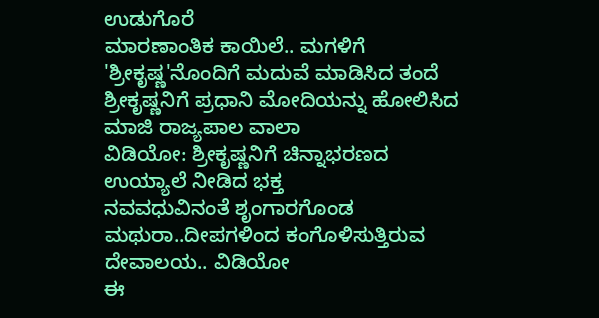ಉಡುಗೊರೆ
ಮಾರಣಾಂತಿಕ ಕಾಯಿಲೆ.. ಮಗಳಿಗೆ 'ಶ್ರೀಕೃಷ್ಣ'ನೊಂದಿಗೆ ಮದುವೆ ಮಾಡಿಸಿದ ತಂದೆ
ಶ್ರೀಕೃಷ್ಣನಿಗೆ ಪ್ರಧಾನಿ ಮೋದಿಯನ್ನು ಹೋಲಿಸಿದ ಮಾಜಿ ರಾಜ್ಯಪಾಲ ವಾಲಾ
ವಿಡಿಯೋ: ಶ್ರೀಕೃಷ್ಣನಿಗೆ ಚಿನ್ನಾಭರಣದ ಉಯ್ಯಾಲೆ ನೀಡಿದ ಭಕ್ತ
ನವವಧುವಿನಂತೆ ಶೃಂಗಾರಗೊಂಡ ಮಥುರಾ..ದೀಪಗಳಿಂದ ಕಂಗೊಳಿಸುತ್ತಿರುವ ದೇವಾಲಯ.. ವಿಡಿಯೋ
ಈ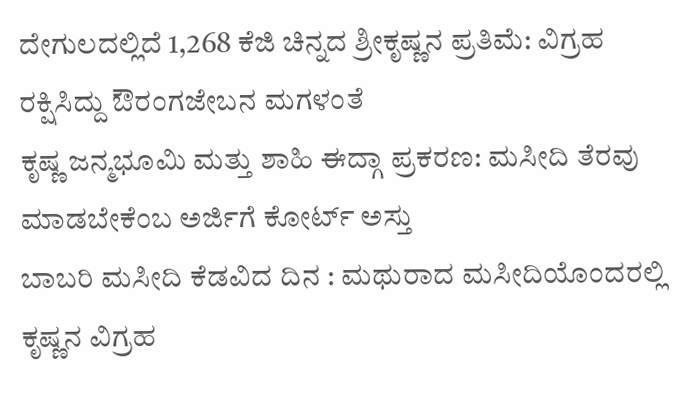ದೇಗುಲದಲ್ಲಿದೆ 1,268 ಕೆಜಿ ಚಿನ್ನದ ಶ್ರೀಕೃಷ್ಣನ ಪ್ರತಿಮೆ: ವಿಗ್ರಹ ರಕ್ಷಿಸಿದ್ದು ಔರಂಗಜೇಬನ ಮಗಳಂತೆ
ಕೃಷ್ಣ ಜನ್ಮಭೂಮಿ ಮತ್ತು ಶಾಹಿ ಈದ್ಗಾ ಪ್ರಕರಣ: ಮಸೀದಿ ತೆರವು ಮಾಡಬೇಕೆಂಬ ಅರ್ಜಿಗೆ ಕೋರ್ಟ್ ಅಸ್ತು
ಬಾಬರಿ ಮಸೀದಿ ಕೆಡವಿದ ದಿನ : ಮಥುರಾದ ಮಸೀದಿಯೊಂದರಲ್ಲಿ ಕೃಷ್ಣನ ವಿಗ್ರಹ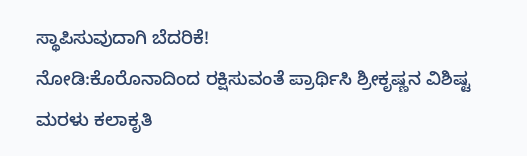ಸ್ಥಾಪಿಸುವುದಾಗಿ ಬೆದರಿಕೆ!
ನೋಡಿ:ಕೊರೊನಾದಿಂದ ರಕ್ಷಿಸುವಂತೆ ಪ್ರಾರ್ಥಿಸಿ ಶ್ರೀಕೃಷ್ಣನ ವಿಶಿಷ್ಟ ಮರಳು ಕಲಾಕೃತಿ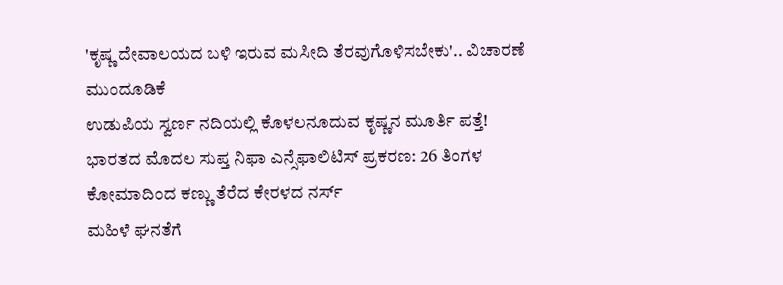'ಕೃಷ್ಣ ದೇವಾಲಯದ ಬಳಿ ಇರುವ ಮಸೀದಿ ತೆರವುಗೊಳಿಸಬೇಕು'.. ವಿಚಾರಣೆ ಮುಂದೂಡಿಕೆ
ಉಡುಪಿಯ ಸ್ವರ್ಣ ನದಿಯಲ್ಲಿ ಕೊಳಲನೂದುವ ಕೃಷ್ಣನ ಮೂರ್ತಿ ಪತ್ತೆ!
ಭಾರತದ ಮೊದಲ ಸುಪ್ತ ನಿಫಾ ಎನ್ಸೆಫಾಲಿಟಿಸ್ ಪ್ರಕರಣ: 26 ತಿಂಗಳ ಕೋಮಾದಿಂದ ಕಣ್ಣು ತೆರೆದ ಕೇರಳದ ನರ್ಸ್
ಮಹಿಳೆ ಘನತೆಗೆ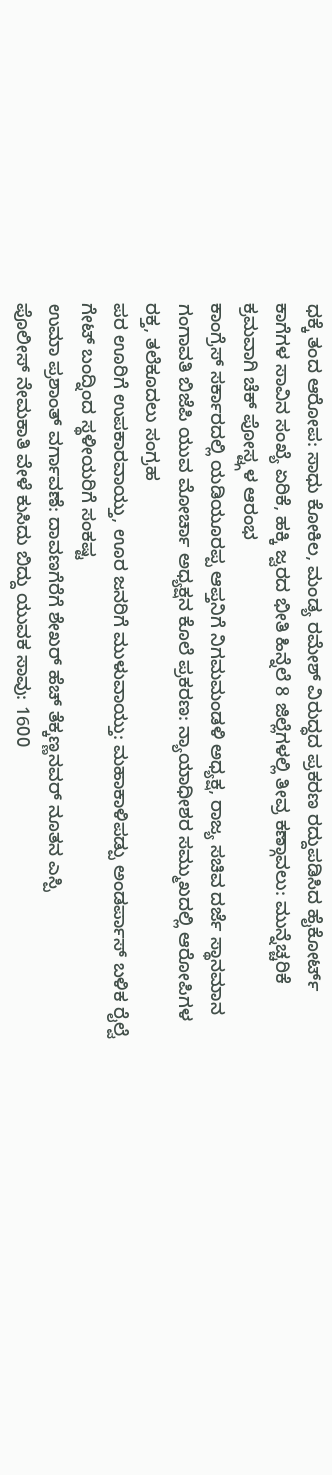ಧಕ್ಕೆ ತಂದ ಆರೋಪ: ಸಾಧು ಕೋಕಿಲ, ಮಂಡ್ಯ ರಮೇಶ್ ವಿರುದ್ಧದ ಪ್ರಕರಣ ರದ್ದುಪಡಿಸಿದ ಹೈಕೋರ್ಟ್
ಕಾಗೆಗಳ ಸಾವಿನ ಸಂಖ್ಯೆ ಏರಿಕೆ, ಹಕ್ಕಿ ಜ್ವರದ ಭೀತಿ ಹಿನ್ನೆಲೆ 8 ಜಿಲ್ಲೆಗಳಲ್ಲಿ ತೀವ್ರ ಕಣ್ಗಾವಲು: ಮುನ್ನೆಚ್ಚರಿಕೆ ಕ್ರಮವಾಗಿ ಚೆಕ್ ಪೋಸ್ಟ್ಗಳ ಆರಂಭ
ಕಾಂಗ್ರೆಸ್ ಸರ್ಕಾರದಲ್ಲಿ ಯಡಿಯೂರಪ್ಪ ಆಪ್ತನಿಗೆ ನಿಗಮಮಂಡಳಿ ಅಧ್ಯಕ್ಷ, ರಾಜ್ಯ ಸಚಿವ ದರ್ಜೆ ಸ್ಥಾನಮಾನ
ಗಂಗಾವತಿ ಬಿಜೆಪಿ ಯುವ ಮೋರ್ಚಾ ಅಧ್ಯಕ್ಷನ ಕೊಲೆ ಪ್ರಕರಣ: ನ್ಯಾಯಾಧೀಶರ ಸಮ್ಮುಖದಲ್ಲಿ ಆರೋಪಿಗಳ ರಕ್ತ, ತಲೆಕೂದಲು ಸಂಗ್ರಹ
ಪರ ಊರಿಗೆ ಉಪಕಾರವಾಯ್ತು, ಊರ ಜನರಿಗೆ ಮುಳುವಾಯ್ತು: ಮಹಾಕಾಳಿಪಡ್ಪು ಅಂಡರ್ಪಾಸ್ ಬಳಿಕ ರೈಲ್ವೆ ಗೇಟ್ ಬಂದ್ನಿಂದ ಸ್ಥಳೀಯರಿಗೆ ಸಂಕಷ್ಟ
ಉಮಾ ಪ್ರಶಾಂತ್ ವರ್ಗಾವಣೆ: ದಾವಣಗೆರೆಗೆ ಶೇಖರ್ ಹೆಚ್ ತೆಕ್ಕಣ್ಣನವರ್ ನೂತನ ಎಸ್ಪಿ
ಪೊಲೀಸ್ ನೇಮಕಾತಿ ವೇಳೆ ಕುಸಿದು ಬಿದ್ದು ಯುವಕ ಸಾವು: 1600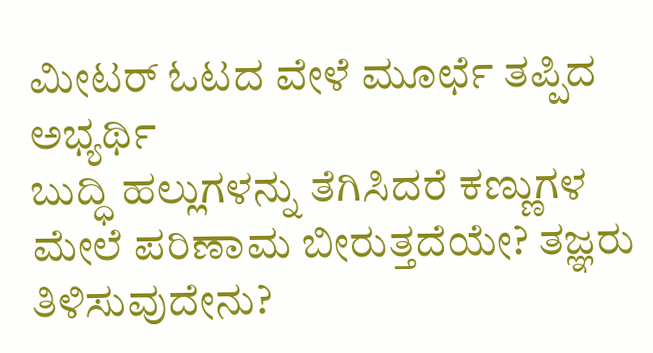ಮೀಟರ್ ಓಟದ ವೇಳೆ ಮೂರ್ಛೆ ತಪ್ಪಿದ ಅಭ್ಯರ್ಥಿ
ಬುದ್ಧಿ ಹಲ್ಲುಗಳನ್ನು ತೆಗಿಸಿದರೆ ಕಣ್ಣುಗಳ ಮೇಲೆ ಪರಿಣಾಮ ಬೀರುತ್ತದೆಯೇ? ತಜ್ಞರು ತಿಳಿಸುವುದೇನು?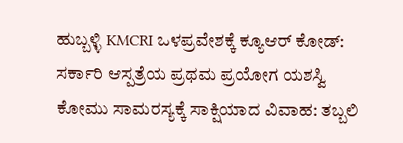ಹುಬ್ಬಳ್ಳಿ KMCRI ಒಳಪ್ರವೇಶಕ್ಕೆ ಕ್ಯೂಆರ್ ಕೋಡ್: ಸರ್ಕಾರಿ ಆಸ್ಪತ್ರೆಯ ಪ್ರಥಮ ಪ್ರಯೋಗ ಯಶಸ್ವಿ
ಕೋಮು ಸಾಮರಸ್ಯಕ್ಕೆ ಸಾಕ್ಷಿಯಾದ ವಿವಾಹ: ತಬ್ಬಲಿ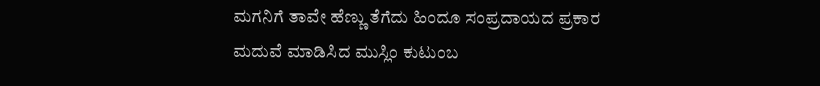ಮಗನಿಗೆ ತಾವೇ ಹೆಣ್ಣು ತೆಗೆದು ಹಿಂದೂ ಸಂಪ್ರದಾಯದ ಪ್ರಕಾರ ಮದುವೆ ಮಾಡಿಸಿದ ಮುಸ್ಲಿಂ ಕುಟುಂಬ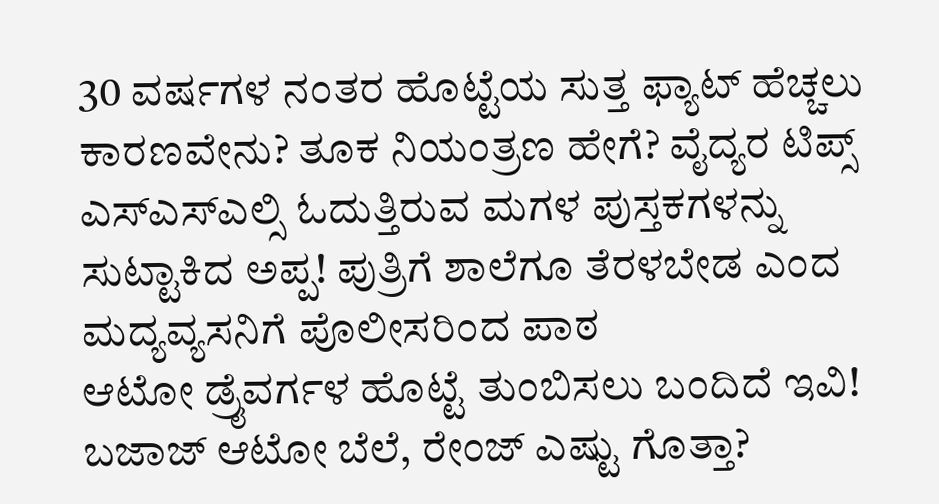30 ವರ್ಷಗಳ ನಂತರ ಹೊಟ್ಟೆಯ ಸುತ್ತ ಫ್ಯಾಟ್ ಹೆಚ್ಚಲು ಕಾರಣವೇನು? ತೂಕ ನಿಯಂತ್ರಣ ಹೇಗೆ? ವೈದ್ಯರ ಟಿಪ್ಸ್
ಎಸ್ಎಸ್ಎಲ್ಸಿ ಓದುತ್ತಿರುವ ಮಗಳ ಪುಸ್ತಕಗಳನ್ನು ಸುಟ್ಟಾಕಿದ ಅಪ್ಪ! ಪುತ್ರಿಗೆ ಶಾಲೆಗೂ ತೆರಳಬೇಡ ಎಂದ ಮದ್ಯವ್ಯಸನಿಗೆ ಪೊಲೀಸರಿಂದ ಪಾಠ
ಆಟೋ ಡ್ರೈವರ್ಗಳ ಹೊಟ್ಟೆ ತುಂಬಿಸಲು ಬಂದಿದೆ ಇವಿ! ಬಜಾಜ್ ಆಟೋ ಬೆಲೆ, ರೇಂಜ್ ಎಷ್ಟು ಗೊತ್ತಾ?